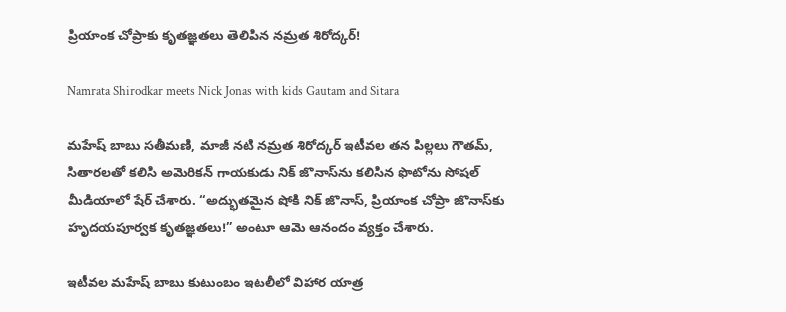ప్రియాంక చోప్రాకు కృతజ్ఞతలు తెలిపిన నమ్రత శిరోద్కర్!

Namrata Shirodkar meets Nick Jonas with kids Gautam and Sitara

మహేష్ బాబు సతీమణి, మాజీ నటి నమ్రత శిరోద్కర్ ఇటీవ‌ల తన పిల్లలు గౌతమ్, సితారలతో కలిసి అమెరికన్ గాయకుడు నిక్ జొనాస్‌ను కలిసిన ఫొటోను సోషల్ మీడియాలో షేర్ చేశారు. “అద్భుతమైన షోకి నిక్ జొనాస్, ప్రియాంక చోప్రా జొనాస్‌కు హృదయపూర్వక కృతజ్ఞతలు!” అంటూ ఆమె ఆనందం వ్యక్తం చేశారు.

ఇటీవ‌ల మహేష్ బాబు కుటుంబం ఇటలీలో విహార యాత్ర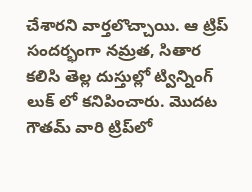చేశారని వార్తలొచ్చాయి. ఆ ట్రిప్ సందర్భంగా నమ్రత, సితార కలిసి తెల్ల దుస్తుల్లో ట్విన్నింగ్ లుక్ లో కనిపించారు. మొదట గౌతమ్ వారి ట్రిప్‌లో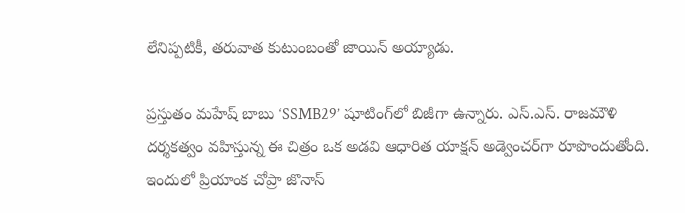లేనిప్పటికీ, తరువాత కుటుంబంతో జాయిన్ అయ్యాడు.

ప్రస్తుతం మహేష్ బాబు ‘SSMB29’ షూటింగ్‌లో బిజీగా ఉన్నారు. ఎస్‌.ఎస్‌. రాజమౌళి దర్శకత్వం వహిస్తున్న ఈ చిత్రం ఒక అడవి ఆధారిత యాక్షన్ అడ్వెంచర్‌గా రూపొందుతోంది. ఇందులో ప్రియాంక చోప్రా జొనాస్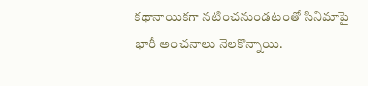కథానాయికగా నటించనుండటంతో సినిమాపై భారీ అంచనాలు నెలకొన్నాయి.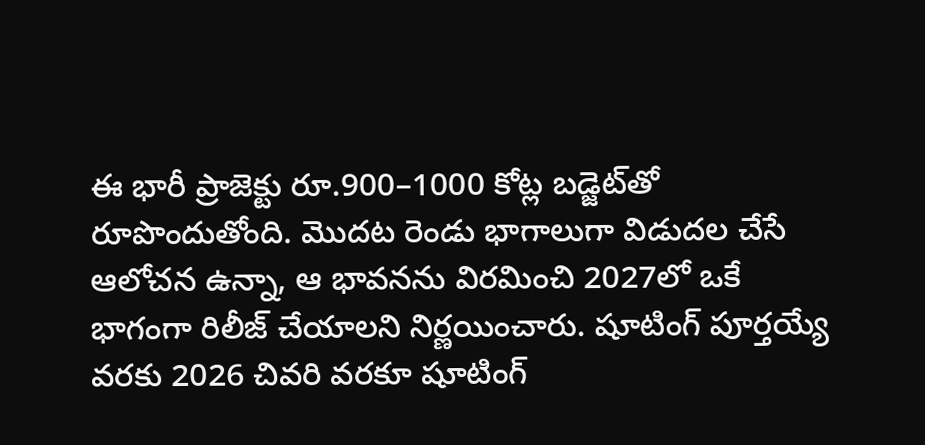ఈ భారీ ప్రాజెక్టు రూ.900–1000 కోట్ల బడ్జెట్‌తో రూపొందుతోంది. మొదట రెండు భాగాలుగా విడుదల చేసే ఆలోచన ఉన్నా, ఆ భావనను విరమించి 2027లో ఒకే భాగంగా రిలీజ్ చేయాలని నిర్ణయించారు. షూటింగ్ పూర్తయ్యే వరకు 2026 చివరి వరకూ షూటింగ్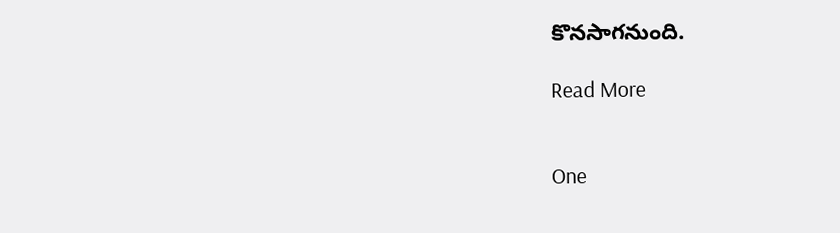కొనసాగనుంది.

Read More


One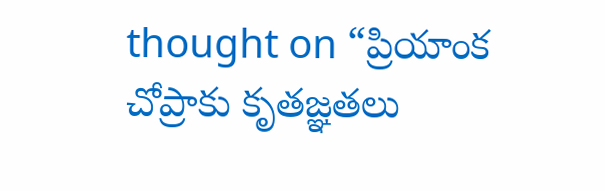thought on “ప్రియాంక చోప్రాకు కృతజ్ఞతలు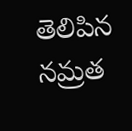తెలిపిన నమ్రత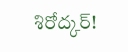శిరోద్కర్!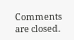Comments are closed.